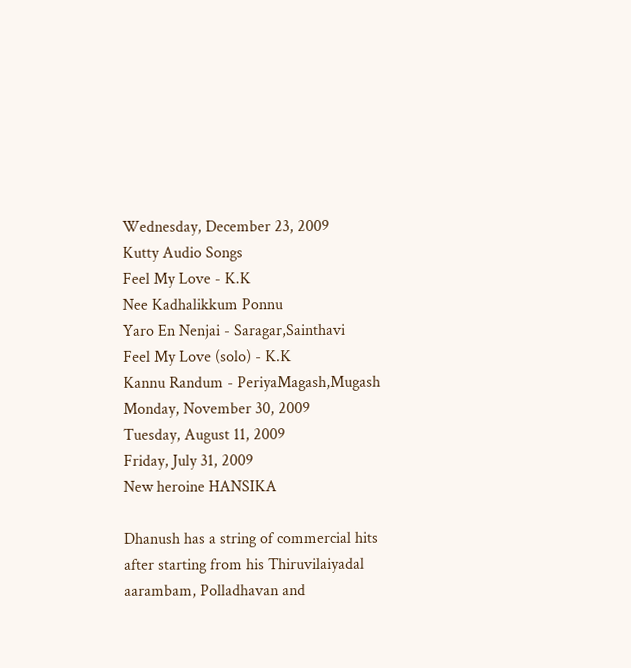Wednesday, December 23, 2009
Kutty Audio Songs
Feel My Love - K.K
Nee Kadhalikkum Ponnu
Yaro En Nenjai - Saragar,Sainthavi
Feel My Love (solo) - K.K
Kannu Randum - PeriyaMagash,Mugash
Monday, November 30, 2009
Tuesday, August 11, 2009
Friday, July 31, 2009
New heroine HANSIKA

Dhanush has a string of commercial hits after starting from his Thiruvilaiyadal aarambam, Polladhavan and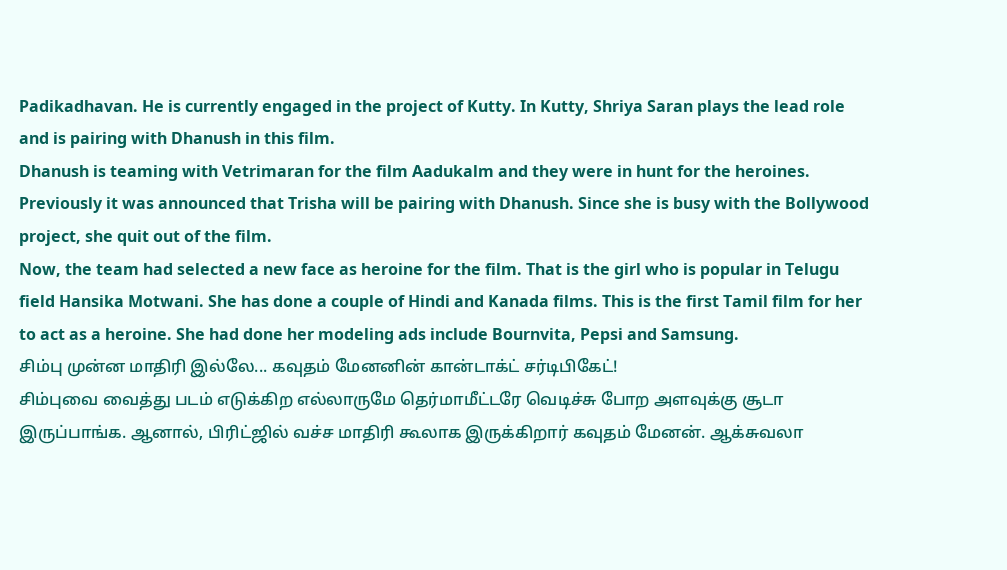Padikadhavan. He is currently engaged in the project of Kutty. In Kutty, Shriya Saran plays the lead role and is pairing with Dhanush in this film.
Dhanush is teaming with Vetrimaran for the film Aadukalm and they were in hunt for the heroines. Previously it was announced that Trisha will be pairing with Dhanush. Since she is busy with the Bollywood project, she quit out of the film.
Now, the team had selected a new face as heroine for the film. That is the girl who is popular in Telugu field Hansika Motwani. She has done a couple of Hindi and Kanada films. This is the first Tamil film for her to act as a heroine. She had done her modeling ads include Bournvita, Pepsi and Samsung.
சிம்பு முன்ன மாதிரி இல்லே... கவுதம் மேனனின் கான்டாக்ட் சர்டிபிகேட்!
சிம்புவை வைத்து படம் எடுக்கிற எல்லாருமே தெர்மாமீட்டரே வெடிச்சு போற அளவுக்கு சூடா இருப்பாங்க. ஆனால், பிரிட்ஜில் வச்ச மாதிரி கூலாக இருக்கிறார் கவுதம் மேனன். ஆக்சுவலா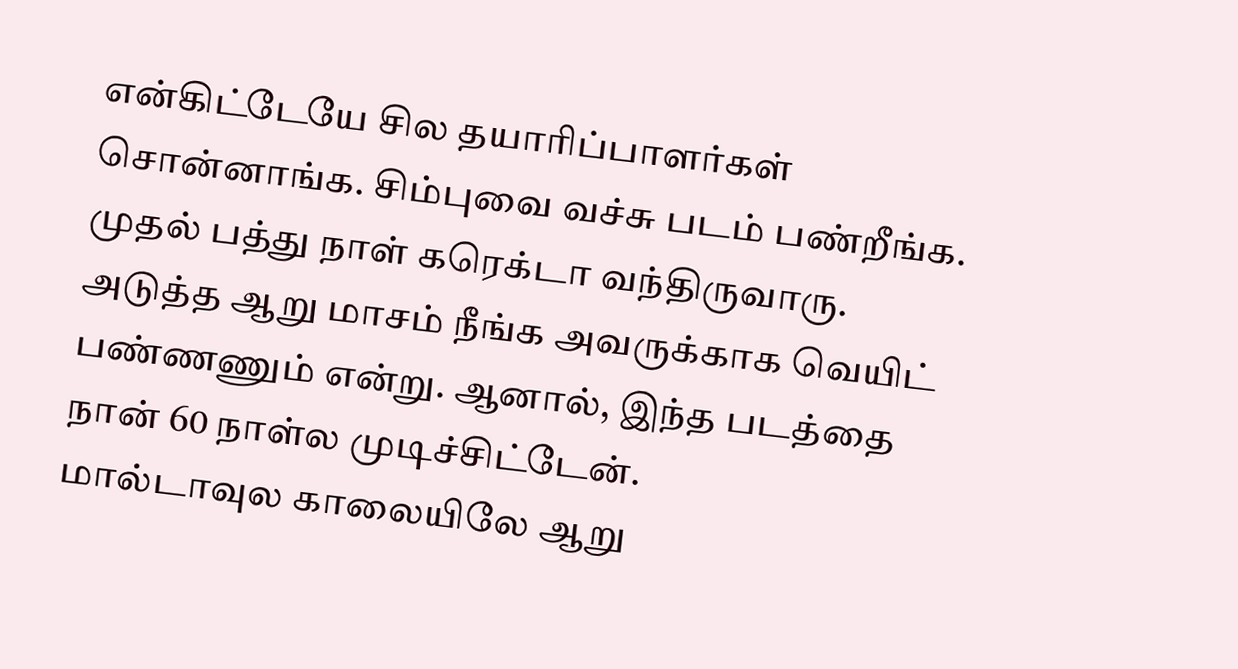என்கிட்டேயே சில தயாரிப்பாளர்கள் சொன்னாங்க. சிம்புவை வச்சு படம் பண்றீங்க. முதல் பத்து நாள் கரெக்டா வந்திருவாரு. அடுத்த ஆறு மாசம் நீங்க அவருக்காக வெயிட் பண்ணணும் என்று. ஆனால், இந்த படத்தை நான் 60 நாள்ல முடிச்சிட்டேன்.
மால்டாவுல காலையிலே ஆறு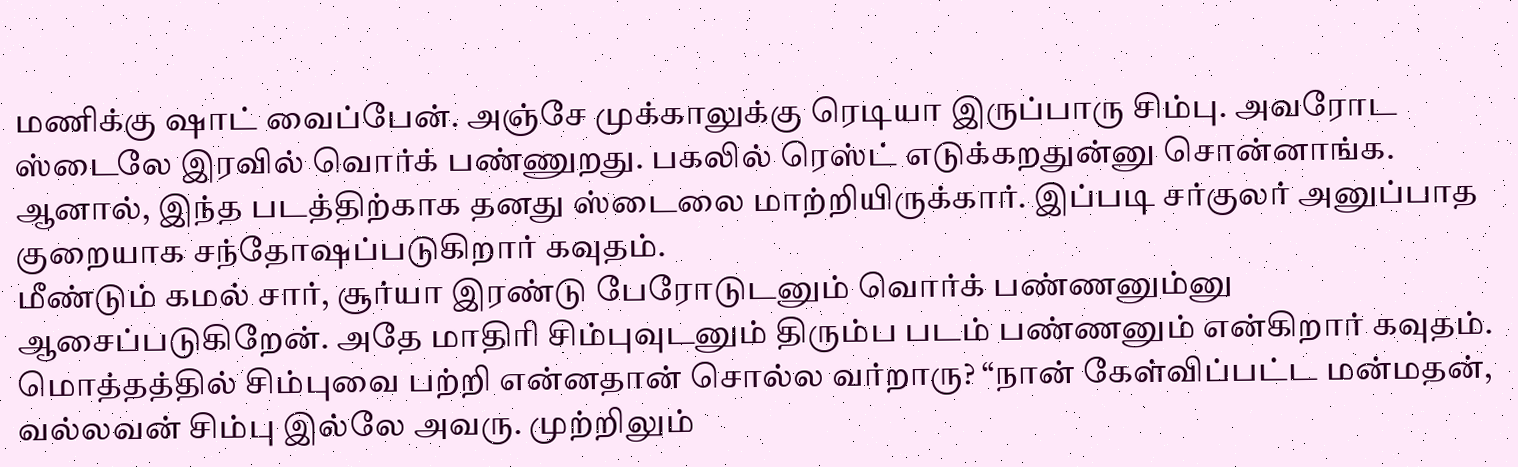மணிக்கு ஷாட் வைப்பேன். அஞ்சே முக்காலுக்கு ரெடியா இருப்பாரு சிம்பு. அவரோட ஸ்டைலே இரவில் வொர்க் பண்ணுறது. பகலில் ரெஸ்ட் எடுக்கறதுன்னு சொன்னாங்க. ஆனால், இந்த படத்திற்காக தனது ஸ்டைலை மாற்றியிருக்கார். இப்படி சர்குலர் அனுப்பாத குறையாக சந்தோஷப்படுகிறார் கவுதம்.
மீண்டும் கமல் சார், சூர்யா இரண்டு பேரோடுடனும் வொர்க் பண்ணனும்னு ஆசைப்படுகிறேன். அதே மாதிரி சிம்புவுடனும் திரும்ப படம் பண்ணனும் என்கிறார் கவுதம். மொத்தத்தில் சிம்புவை பற்றி என்னதான் சொல்ல வர்றாரு? “நான் கேள்விப்பட்ட மன்மதன், வல்லவன் சிம்பு இல்லே அவரு. முற்றிலும்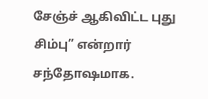சேஞ்ச் ஆகிவிட்ட புது சிம்பு” என்றார் சந்தோஷமாக.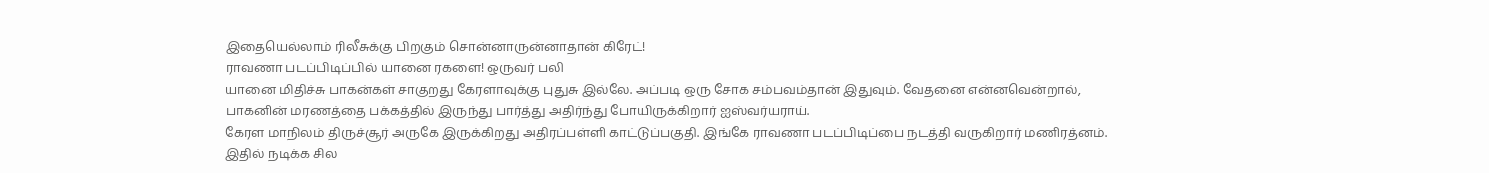இதையெல்லாம் ரிலீசுக்கு பிறகும் சொன்னாருன்னாதான் கிரேட்!
ராவணா படப்பிடிப்பில் யானை ரகளை! ஒருவர் பலி
யானை மிதிச்சு பாகன்கள் சாகுறது கேரளாவுக்கு புதுசு இல்லே. அப்படி ஒரு சோக சம்பவம்தான் இதுவும். வேதனை என்னவென்றால், பாகனின் மரணத்தை பக்கத்தில் இருந்து பார்த்து அதிர்ந்து போயிருக்கிறார் ஐஸ்வர்யராய்.
கேரள மாநிலம் திருச்சூர் அருகே இருக்கிறது அதிரப்பள்ளி காட்டுப்பகுதி. இங்கே ராவணா படப்பிடிப்பை நடத்தி வருகிறார் மணிரத்னம். இதில் நடிக்க சில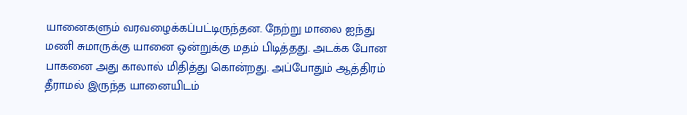யானைகளும் வரவழைக்கப்பட்டிருந்தன. நேற்று மாலை ஐந்து மணி சுமாருக்கு யானை ஒன்றுக்கு மதம் பிடித்தது. அடக்க போன பாகனை அது காலால் மிதித்து கொன்றது. அப்போதும் ஆத்திரம் தீராமல் இருந்த யானையிடம்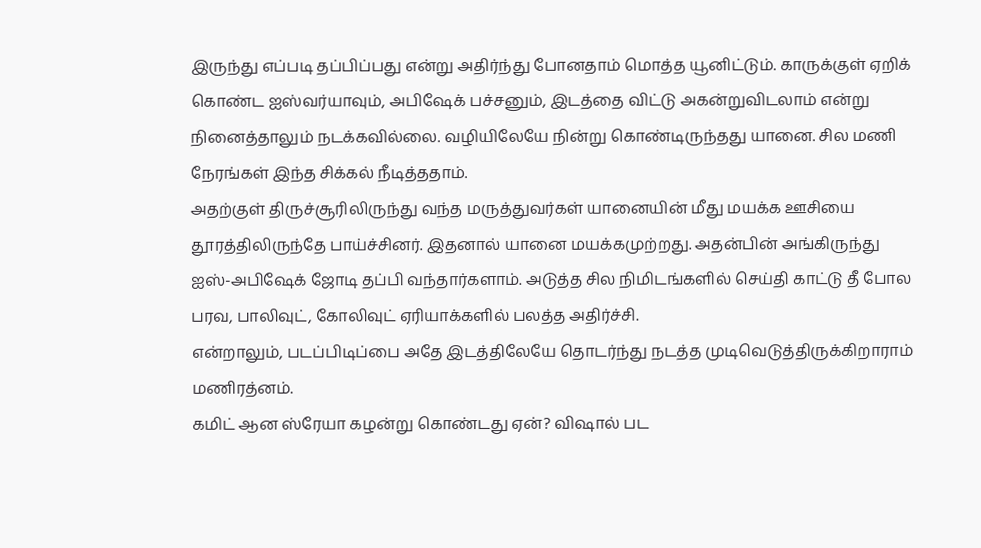இருந்து எப்படி தப்பிப்பது என்று அதிர்ந்து போனதாம் மொத்த யூனிட்டும். காருக்குள் ஏறிக் கொண்ட ஐஸ்வர்யாவும், அபிஷேக் பச்சனும், இடத்தை விட்டு அகன்றுவிடலாம் என்று நினைத்தாலும் நடக்கவில்லை. வழியிலேயே நின்று கொண்டிருந்தது யானை. சில மணி நேரங்கள் இந்த சிக்கல் நீடித்ததாம்.
அதற்குள் திருச்சூரிலிருந்து வந்த மருத்துவர்கள் யானையின் மீது மயக்க ஊசியை தூரத்திலிருந்தே பாய்ச்சினர். இதனால் யானை மயக்கமுற்றது. அதன்பின் அங்கிருந்து ஐஸ்-அபிஷேக் ஜோடி தப்பி வந்தார்களாம். அடுத்த சில நிமிடங்களில் செய்தி காட்டு தீ போல பரவ, பாலிவுட், கோலிவுட் ஏரியாக்களில் பலத்த அதிர்ச்சி.
என்றாலும், படப்பிடிப்பை அதே இடத்திலேயே தொடர்ந்து நடத்த முடிவெடுத்திருக்கிறாராம் மணிரத்னம்.
கமிட் ஆன ஸ்ரேயா கழன்று கொண்டது ஏன்? விஷால் பட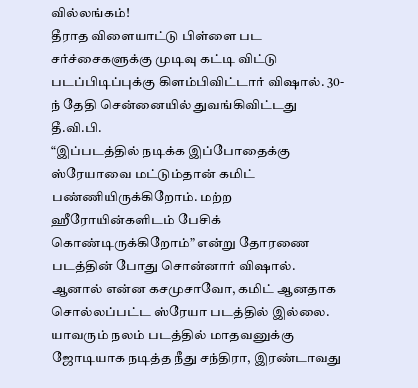வில்லங்கம்!
தீராத விளையாட்டு பிள்ளை பட சர்ச்சைகளுக்கு முடிவு கட்டி விட்டு படப்பிடிப்புக்கு கிளம்பிவிட்டார் விஷால். 30-ந் தேதி சென்னையில் துவங்கிவிட்டது தீ.வி.பி.
“இப்படத்தில் நடிக்க இப்போதைக்கு ஸ்ரேயாவை மட்டும்தான் கமிட் பண்ணியிருக்கிறோம். மற்ற ஹீரோயின்களிடம் பேசிக் கொண்டிருக்கிறோம்” என்று தோரணை படத்தின் போது சொன்னார் விஷால். ஆனால் என்ன கசமுசாவோ, கமிட் ஆனதாக சொல்லப்பட்ட ஸ்ரேயா படத்தில் இல்லை. யாவரும் நலம் படத்தில் மாதவனுக்கு ஜோடியாக நடித்த நீது சந்திரா, இரண்டாவது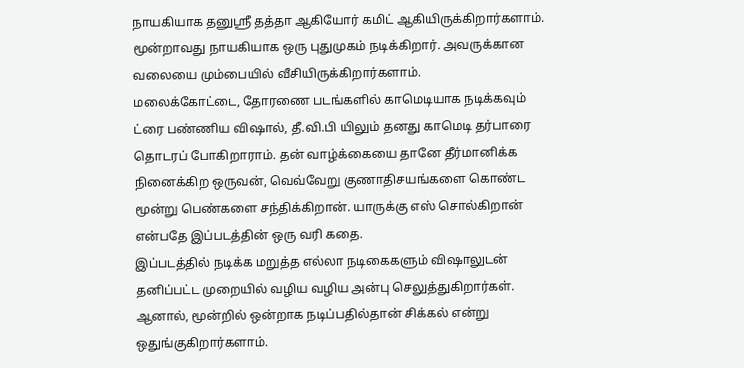நாயகியாக தனுஸ்ரீ தத்தா ஆகியோர் கமிட் ஆகியிருக்கிறார்களாம். மூன்றாவது நாயகியாக ஒரு புதுமுகம் நடிக்கிறார். அவருக்கான வலையை மும்பையில் வீசியிருக்கிறார்களாம்.
மலைக்கோட்டை, தோரணை படங்களில் காமெடியாக நடிக்கவும் ட்ரை பண்ணிய விஷால், தீ.வி.பி யிலும் தனது காமெடி தர்பாரை தொடரப் போகிறாராம். தன் வாழ்க்கையை தானே தீர்மானிக்க நினைக்கிற ஒருவன், வெவ்வேறு குணாதிசயங்களை கொண்ட மூன்று பெண்களை சந்திக்கிறான். யாருக்கு எஸ் சொல்கிறான் என்பதே இப்படத்தின் ஒரு வரி கதை.
இப்படத்தில் நடிக்க மறுத்த எல்லா நடிகைகளும் விஷாலுடன் தனிப்பட்ட முறையில் வழிய வழிய அன்பு செலுத்துகிறார்கள். ஆனால், மூன்றில் ஒன்றாக நடிப்பதில்தான் சிக்கல் என்று ஒதுங்குகிறார்களாம்.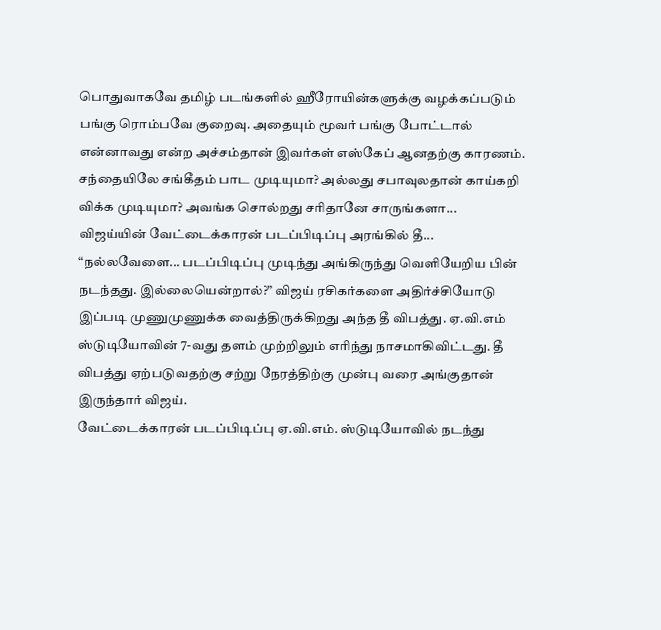பொதுவாகவே தமிழ் படங்களில் ஹீரோயின்களுக்கு வழக்கப்படும் பங்கு ரொம்பவே குறைவு. அதையும் மூவர் பங்கு போட்டால் என்னாவது என்ற அச்சம்தான் இவர்கள் எஸ்கேப் ஆனதற்கு காரணம்.
சந்தையிலே சங்கீதம் பாட முடியுமா? அல்லது சபாவுலதான் காய்கறி விக்க முடியுமா? அவங்க சொல்றது சரிதானே சாருங்களா...
விஜய்யின் வேட்டைக்காரன் படப்பிடிப்பு அரங்கில் தீ...
“நல்லவேளை... படப்பிடிப்பு முடிந்து அங்கிருந்து வெளியேறிய பின் நடந்தது. இல்லையென்றால்?” விஜய் ரசிகர்களை அதிர்ச்சியோடு இப்படி முணுமுணுக்க வைத்திருக்கிறது அந்த தீ விபத்து. ஏ.வி.எம் ஸ்டுடியோவின் 7-வது தளம் முற்றிலும் எரிந்து நாசமாகிவிட்டது. தீ விபத்து ஏற்படுவதற்கு சற்று நேரத்திற்கு முன்பு வரை அங்குதான் இருந்தார் விஜய்.
வேட்டைக்காரன் படப்பிடிப்பு ஏ.வி.எம். ஸ்டுடியோவில் நடந்து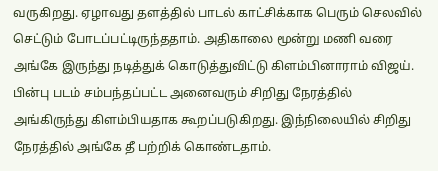வருகிறது. ஏழாவது தளத்தில் பாடல் காட்சிக்காக பெரும் செலவில் செட்டும் போடப்பட்டிருந்ததாம். அதிகாலை மூன்று மணி வரை அங்கே இருந்து நடித்துக் கொடுத்துவிட்டு கிளம்பினாராம் விஜய். பின்பு படம் சம்பந்தப்பட்ட அனைவரும் சிறிது நேரத்தில் அங்கிருந்து கிளம்பியதாக கூறப்படுகிறது. இந்நிலையில் சிறிது நேரத்தில் அங்கே தீ பற்றிக் கொண்டதாம்.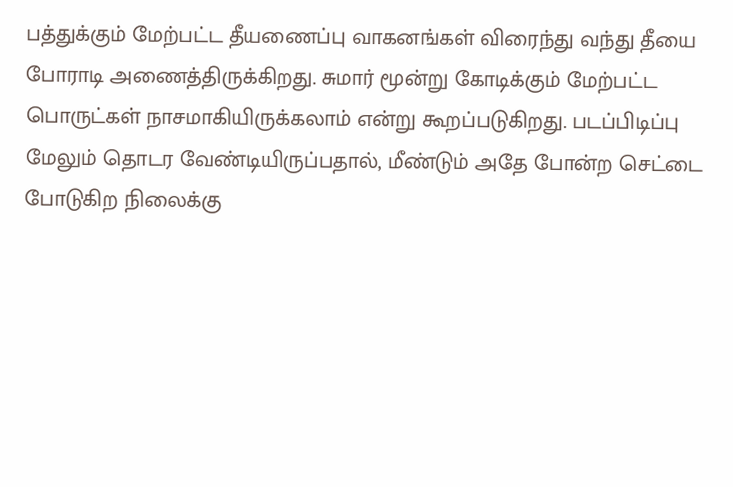பத்துக்கும் மேற்பட்ட தீயணைப்பு வாகனங்கள் விரைந்து வந்து தீயை போராடி அணைத்திருக்கிறது. சுமார் மூன்று கோடிக்கும் மேற்பட்ட பொருட்கள் நாசமாகியிருக்கலாம் என்று கூறப்படுகிறது. படப்பிடிப்பு மேலும் தொடர வேண்டியிருப்பதால், மீண்டும் அதே போன்ற செட்டை போடுகிற நிலைக்கு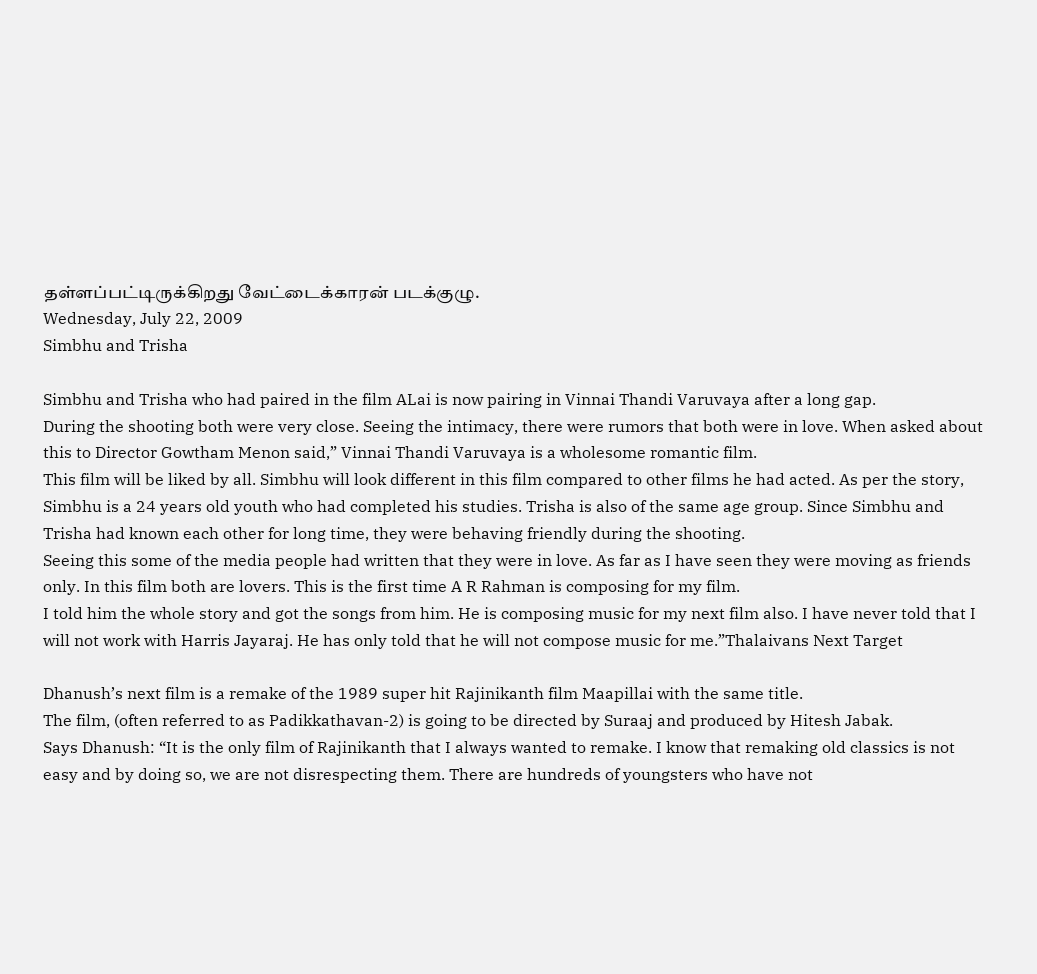தள்ளப்பட்டிருக்கிறது வேட்டைக்காரன் படக்குழு.
Wednesday, July 22, 2009
Simbhu and Trisha

Simbhu and Trisha who had paired in the film ALai is now pairing in Vinnai Thandi Varuvaya after a long gap.
During the shooting both were very close. Seeing the intimacy, there were rumors that both were in love. When asked about this to Director Gowtham Menon said,” Vinnai Thandi Varuvaya is a wholesome romantic film.
This film will be liked by all. Simbhu will look different in this film compared to other films he had acted. As per the story, Simbhu is a 24 years old youth who had completed his studies. Trisha is also of the same age group. Since Simbhu and Trisha had known each other for long time, they were behaving friendly during the shooting.
Seeing this some of the media people had written that they were in love. As far as I have seen they were moving as friends only. In this film both are lovers. This is the first time A R Rahman is composing for my film.
I told him the whole story and got the songs from him. He is composing music for my next film also. I have never told that I will not work with Harris Jayaraj. He has only told that he will not compose music for me.”Thalaivans Next Target

Dhanush’s next film is a remake of the 1989 super hit Rajinikanth film Maapillai with the same title.
The film, (often referred to as Padikkathavan-2) is going to be directed by Suraaj and produced by Hitesh Jabak.
Says Dhanush: “It is the only film of Rajinikanth that I always wanted to remake. I know that remaking old classics is not easy and by doing so, we are not disrespecting them. There are hundreds of youngsters who have not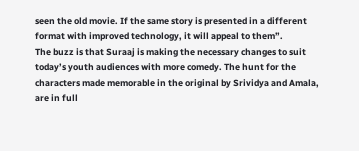seen the old movie. If the same story is presented in a different format with improved technology, it will appeal to them”.
The buzz is that Suraaj is making the necessary changes to suit today’s youth audiences with more comedy. The hunt for the characters made memorable in the original by Srividya and Amala, are in full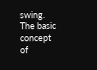swing.
The basic concept of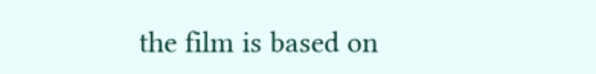the film is based on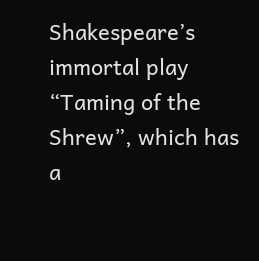Shakespeare’s immortal play “Taming of the Shrew”, which has a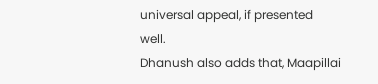universal appeal, if presented well.
Dhanush also adds that, Maapillai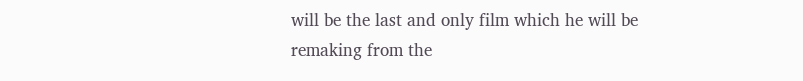will be the last and only film which he will be remaking from the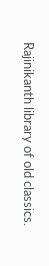Rajinikanth library of old classics.